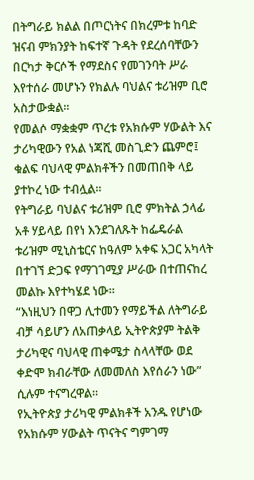በትግራይ ክልል በጦርነትና በክረምቱ ከባድ ዝናብ ምክንያት ከፍተኛ ጉዳት የደረሰባቸውን በርካታ ቅርሶች የማደስና የመገንባት ሥራ እየተሰራ መሆኑን የክልሉ ባህልና ቱሪዝም ቢሮ አስታውቋል፡፡
የመልሶ ማቋቋም ጥረቱ የአክሱም ሃውልት እና ታሪካዊውን የአል ነጃሺ መስጊድን ጨምሮ፤ ቁልፍ ባህላዊ ምልክቶችን በመጠበቅ ላይ ያተኮረ ነው ተብሏል።
የትግራይ ባህልና ቱሪዝም ቢሮ ምክትል ኃላፊ አቶ ሃይላይ በየነ እንደገለጹት ከፌዴራል ቱሪዝም ሚኒስቴርና ከዓለም አቀፍ አጋር አካላት በተገኘ ድጋፍ የማገገሚያ ሥራው በተጠናከረ መልኩ እየተካሄደ ነው።
“እነዚህን በዋጋ ሊተመን የማይችል ለትግራይ ብቻ ሳይሆን ለአጠቃላይ ኢትዮጵያም ትልቅ ታሪካዊና ባህላዊ ጠቀሜታ ስላላቸው ወደ ቀድሞ ክብራቸው ለመመለስ እየሰራን ነው” ሲሉም ተናግረዋል።
የኢትዮጵያ ታሪካዊ ምልክቶች አንዱ የሆነው የአክሱም ሃውልት ጥናትና ግምገማ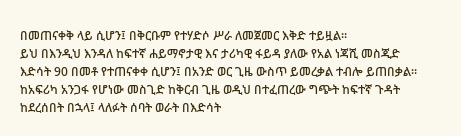በመጠናቀቅ ላይ ሲሆን፤ በቅርቡም የተሃድሶ ሥራ ለመጀመር እቅድ ተይዟል።
ይህ በእንዲህ እንዳለ ከፍተኛ ሐይማኖታዊ እና ታሪካዊ ፋይዳ ያለው የአል ነጃሺ መስጂድ እድሳት 90 በመቶ የተጠናቀቀ ሲሆን፤ በአንድ ወር ጊዜ ውስጥ ይመረቃል ተብሎ ይጠበቃል።
ከአፍሪካ አንጋፋ የሆነው መስጊድ ከቅርብ ጊዜ ወዲህ በተፈጠረው ግጭት ከፍተኛ ጉዳት ከደረሰበት በኋላ፤ ላለፉት ሰባት ወራት በእድሳት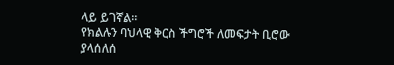ላይ ይገኛል።
የክልሉን ባህላዊ ቅርስ ችግሮች ለመፍታት ቢሮው ያላሰለሰ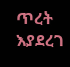ጥረት እያደረገ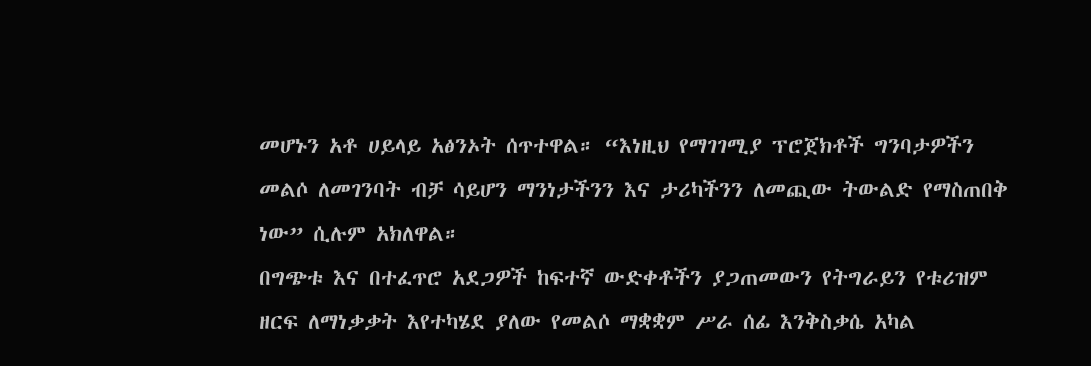መሆኑን አቶ ሀይላይ አፅንኦት ሰጥተዋል። “እነዚህ የማገገሚያ ፕሮጀክቶች ግንባታዎችን መልሶ ለመገንባት ብቻ ሳይሆን ማንነታችንን እና ታሪካችንን ለመጪው ትውልድ የማስጠበቅ ነው” ሲሉም አክለዋል።
በግጭቱ እና በተፈጥሮ አደጋዎች ከፍተኛ ውድቀቶችን ያጋጠመውን የትግራይን የቱሪዝም ዘርፍ ለማነቃቃት እየተካሄደ ያለው የመልሶ ማቋቋም ሥራ ሰፊ እንቅስቃሴ አካል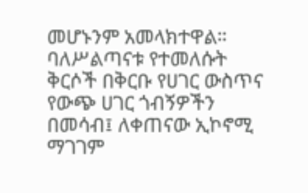መሆኑንም አመላክተዋል።
ባለሥልጣናቱ የተመለሱት ቅርሶች በቅርቡ የሀገር ውስጥና የውጭ ሀገር ጎብኝዎችን በመሳብ፤ ለቀጠናው ኢኮኖሚ ማገገም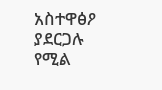አስተዋፅዖ ያደርጋሉ የሚል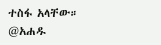ተስፋ አላቸው።
@አሐዱ